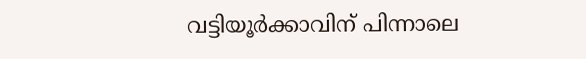വട്ടിയൂര്‍ക്കാവിന് പിന്നാലെ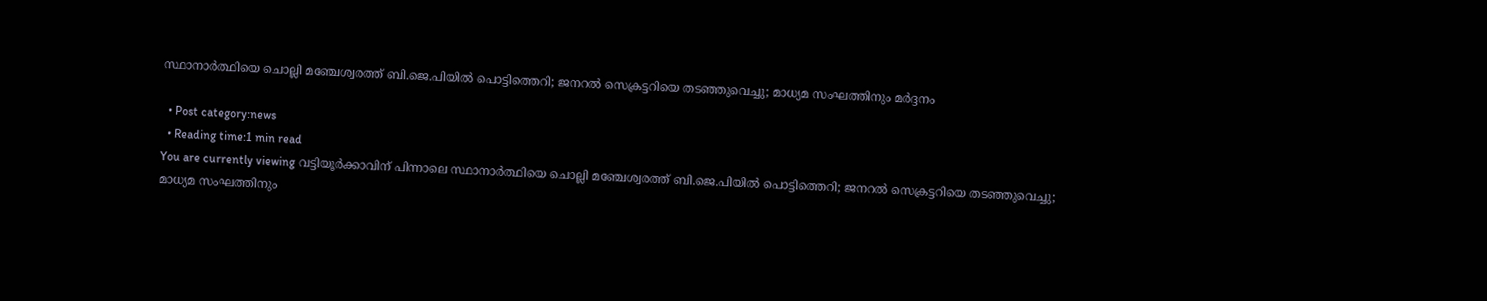സ്ഥാനാര്‍ത്ഥിയെ ചൊല്ലി മഞ്ചേശ്വരത്ത് ബി.ജെ.പിയില്‍ പൊട്ടിത്തെറി; ജനറല്‍ സെക്രട്ടറിയെ തടഞ്ഞുവെച്ചു; മാധ്യമ സംഘത്തിനും മര്‍ദ്ദനം

  • Post category:news
  • Reading time:1 min read
You are currently viewing വട്ടിയൂര്‍ക്കാവിന് പിന്നാലെ സ്ഥാനാര്‍ത്ഥിയെ ചൊല്ലി മഞ്ചേശ്വരത്ത് ബി.ജെ.പിയില്‍ പൊട്ടിത്തെറി; ജനറല്‍ സെക്രട്ടറിയെ തടഞ്ഞുവെച്ചു; മാധ്യമ സംഘത്തിനും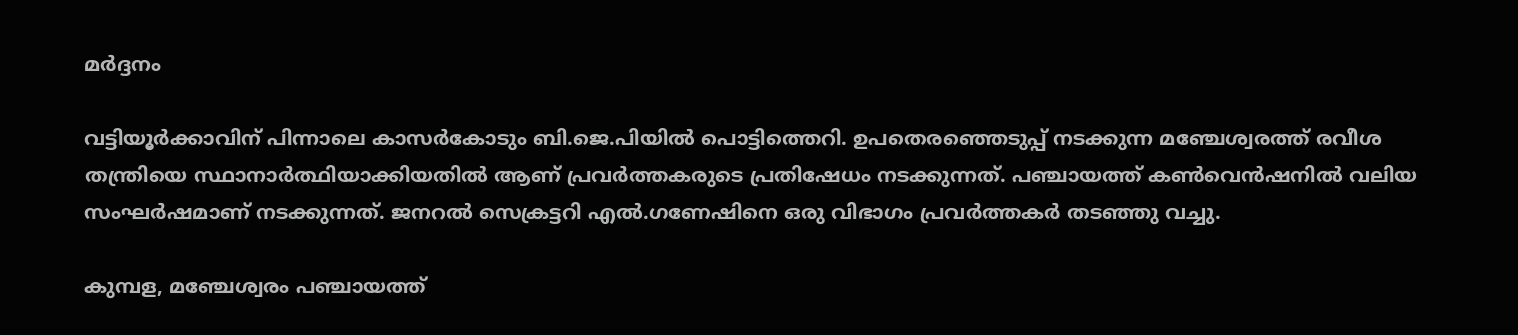മര്‍ദ്ദനം

വട്ടിയൂര്‍ക്കാവിന് പിന്നാലെ കാസര്‍കോടും ബി.ജെ.പിയില്‍ പൊട്ടിത്തെറി. ഉപതെരഞ്ഞെടുപ്പ് നടക്കുന്ന മഞ്ചേശ്വരത്ത് രവീശ തന്ത്രിയെ സ്ഥാനാര്‍ത്ഥിയാക്കിയതില്‍ ആണ് പ്രവര്‍ത്തകരുടെ പ്രതിഷേധം നടക്കുന്നത്. പഞ്ചായത്ത് കണ്‍വെന്‍ഷനില്‍ വലിയ സംഘര്‍ഷമാണ് നടക്കുന്നത്. ജനറല്‍ സെക്രട്ടറി എല്‍.ഗണേഷിനെ ഒരു വിഭാഗം പ്രവര്‍ത്തകര്‍ തടഞ്ഞു വച്ചു.

കുമ്പള, മഞ്ചേശ്വരം പഞ്ചായത്ത്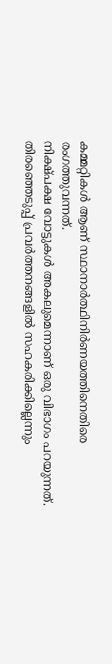കമ്മറ്റികള്‍ ആണ് സ്ഥാനാര്‍ത്ഥിനിര്‍ണയത്തിനെതിരെ രംഗത്തുവന്നത്.
നിക്ഷ്പക്ഷ വോട്ടുകള്‍ അകലുമെന്നാണ് ഒരു വിഭാഗം പറയുന്നത്. തിരഞ്ഞെടുപ്പ് പ്രവര്‍ത്തനങ്ങളില്‍ സഹകരിക്കില്ലെന്നും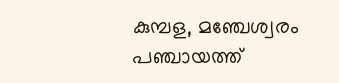കുമ്പള, മഞ്ചേശ്വരം പഞ്ചായത്ത്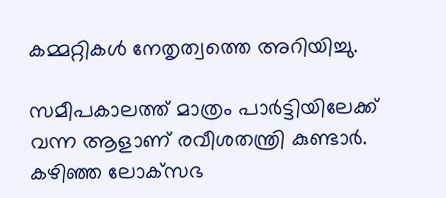കമ്മറ്റികള്‍ നേതൃത്വത്തെ അറിയിച്ചു.

സമീപകാലത്ത് മാത്രം പാര്‍ട്ടിയിലേക്ക് വന്ന ആളാണ് രവീശതന്ത്രി കുണ്ടാര്‍. കഴിഞ്ഞ ലോക്‌സഭ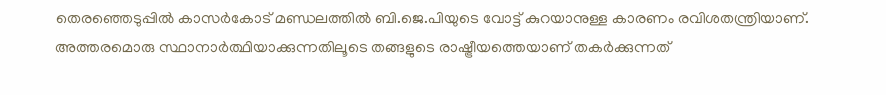തെരഞ്ഞെടുപ്പില്‍ കാസര്‍കോട് മണ്ഡലത്തില്‍ ബി.ജെ.പിയുടെ വോട്ട് കുറയാനുള്ള കാരണം രവിശതന്ത്രിയാണ്. അത്തരമൊരു സ്ഥാനാര്‍ത്ഥിയാക്കുന്നതിലൂടെ തങ്ങളുടെ രാഷ്ട്രീയത്തെയാണ് തകര്‍ക്കുന്നത്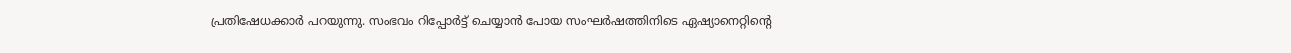പ്രതിഷേധക്കാര്‍ പറയുന്നു. സംഭവം റിപ്പോര്‍ട്ട് ചെയ്യാന്‍ പോയ സംഘര്‍ഷത്തിനിടെ ഏഷ്യാനെറ്റിന്‍റെ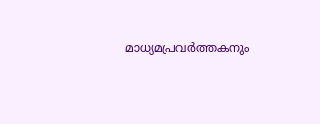മാധ്യമപ്രവര്‍ത്തകനും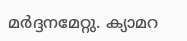മര്‍ദ്ദനമേറ്റു. ക്യാമറ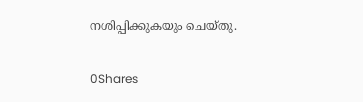നശിപ്പിക്കുകയും ചെയ്തു.

0Shares